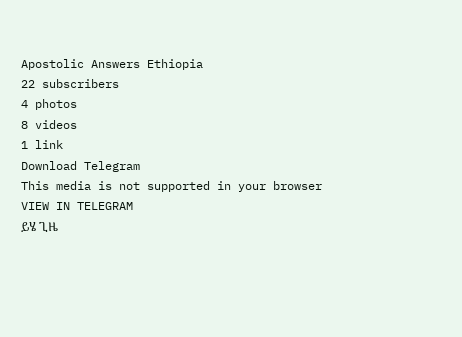Apostolic Answers Ethiopia
22 subscribers
4 photos
8 videos
1 link
Download Telegram
This media is not supported in your browser
VIEW IN TELEGRAM
ይሄ ጊዜ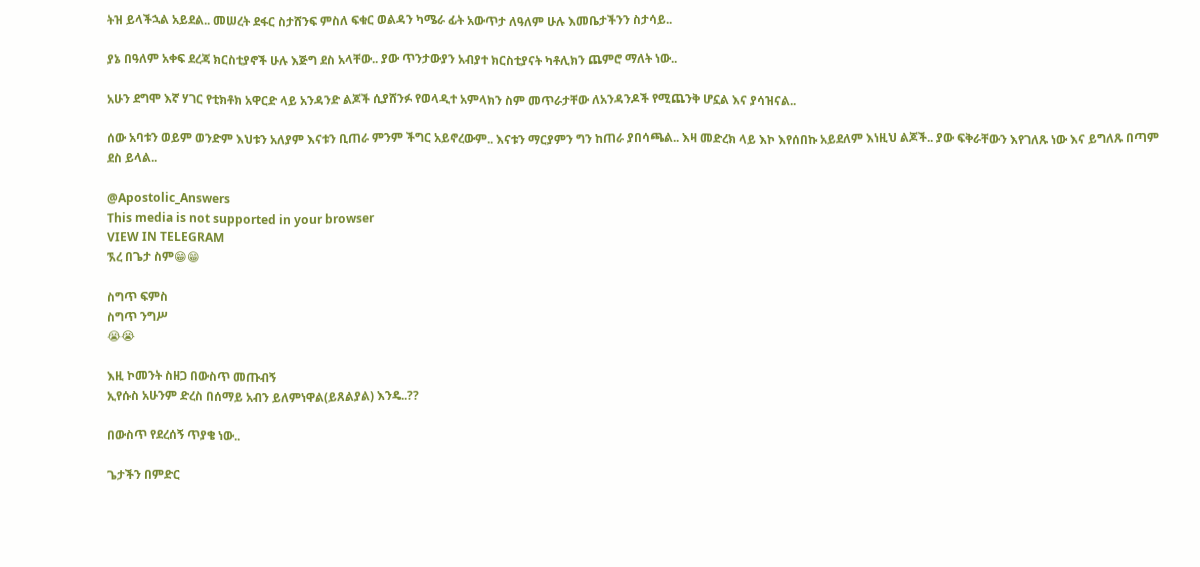ትዝ ይላችኋል አይደል.. መሠረት ደፋር ስታሸንፍ ምስለ ፍቁር ወልዳን ካሜራ ፊት አውጥታ ለዓለም ሁሉ እመቤታችንን ስታሳይ..

ያኔ በዓለም አቀፍ ደረጃ ክርስቲያኖች ሁሉ እጅግ ደስ አላቸው.. ያው ጥንታውያን አብያተ ክርስቲያናት ካቶሊክን ጨምሮ ማለት ነው..

አሁን ደግሞ እኛ ሃገር የቲክቶክ አዋርድ ላይ አንዳንድ ልጆች ሲያሸንፉ የወላዲተ አምላክን ስም መጥራታቸው ለአንዳንዶች የሚጨንቅ ሆኗል እና ያሳዝናል..

ሰው አባቱን ወይም ወንድም እህቱን አለያም እናቱን ቢጠራ ምንም ችግር አይኖረውም.. እናቱን ማርያምን ግን ከጠራ ያበሳጫል.. እዛ መድረክ ላይ እኮ እየሰበኩ አይደለም እነዚህ ልጆች.. ያው ፍቅራቸውን እየገለጹ ነው እና ይግለጹ በጣም ደስ ይላል..

@Apostolic_Answers
This media is not supported in your browser
VIEW IN TELEGRAM
ኧረ በጌታ ስም😁😁

ስግጥ ፍምስ
ስግጥ ንግሥ
😭😭

እዚ ኮመንት ስዘጋ በውስጥ መጡብኝ
ኢየሱስ አሁንም ድረስ በሰማይ አብን ይለምነዋል(ይጸልያል) እንዴ..??

በውስጥ የደረሰኝ ጥያቄ ነው..

ጌታችን በምድር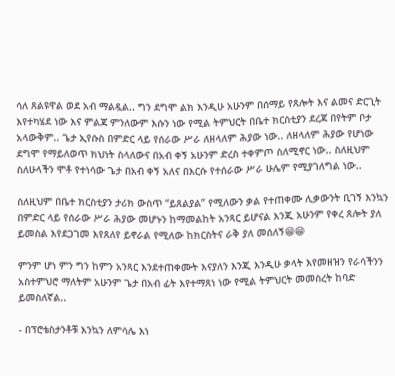ሳለ ጸልዩዋል ወደ አብ ማልዷል.. ግን ደግሞ ልክ እንዲሁ አሁንም በሰማይ የጸሎት እና ልመና ድርጊት እየተካሄደ ነው እና ምልጃ ምንለውም እሱን ነው የሚል ትምህርት በቤተ ክርስቲያን ደረጃ በየትም ቦታ አላውቅም.. ጌታ ኢየሱስ በምድር ላይ የሰራው ሥራ ለዘላለም ሕያው ነው.. ለዘላለም ሕያው የሆነው ደግሞ የማይለወጥ ክህነት ስላለውና በአብ ቀኝ አሁንም ድረስ ተቀምጦ ስለሚኖር ነው.. ስለዚህም ስለሁላችን ሞቶ የተነሳው ጌታ በአብ ቀኝ አለና በእርሱ የተሰራው ሥራ ሁሌም የሚያገለግል ነው..

ስለዚህም በቤተ ክርስቲያን ታሪክ ውስጥ “ይጸልያል” የሚለውን ቃል የተጠቀሙ ሊቃውንት ቢገኝ እንኳን በምድር ላይ የሰራው ሥራ ሕያው መሆኑን ከማመልከት አንጻር ይሆናል እንጂ አሁንም የቀረ ጸሎት ያለ ይመስል እየደጋገመ እየጸለየ ይኖራል የሚለው ከክርስትና ራቅ ያለ መሰለኝ😁😁

ምንም ሆነ ምን ግን ከምን አንጻር እንደተጠቀሙት እናያለን እንጂ እንዲሁ ቃላት እየመዘዝን የራሳችንን አስተምህሮ ማለትም አሁንም ጌታ በአብ ፊት እየተማጸነ ነው የሚል ትምህርት መመስረት ከባድ ይመስለኛል..

- በፕሮቴስታንቶቹ እንኳን ለምሳሌ እነ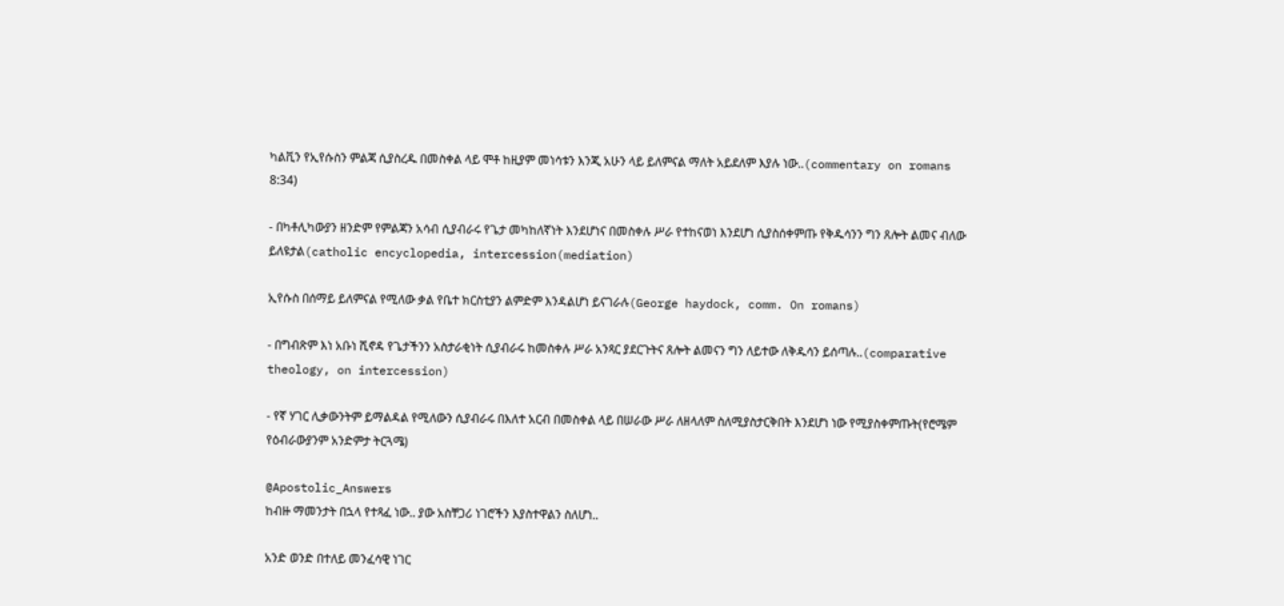ካልቪን የኢየሱስን ምልጃ ሲያስረዱ በመስቀል ላይ ሞቶ ከዚያም መነሳቱን እንጂ አሁን ላይ ይለምናል ማለት አይደለም እያሉ ነው..(commentary on romans 8:34)

- በካቶሊካውያን ዘንድም የምልጃን አሳብ ሲያብራሩ የጌታ መካከለኛነት እንደሆነና በመስቀሉ ሥራ የተከናወነ እንደሆነ ሲያስሰቀምጡ የቅዱሳንን ግን ጸሎት ልመና ብለው ይለዩታል(catholic encyclopedia, intercession(mediation)

ኢየሱስ በሰማይ ይለምናል የሚለው ቃል የቤተ ክርስቲያን ልምድም እንዳልሆነ ይናገራሉ(George haydock, comm. On romans)

- በግብጽም እነ አቡነ ሺኖዳ የጌታችንን አስታራቂነት ሲያብራሩ ከመስቀሉ ሥራ አንጻር ያደርጉትና ጸሎት ልመናን ግን ለይተው ለቅዱሳን ይሰጣሉ..(comparative theology, on intercession)

- የኛ ሃገር ሊቃውንትም ይማልዳል የሚለውን ሲያብራሩ በእለተ አርብ በመስቀል ላይ በሠራው ሥራ ለዘላለም ስለሚያስታርቅበት እንደሆነ ነው የሚያስቀምጡት(የሮሜም የዕብራውያንም አንድምታ ትርጓሜ)

@Apostolic_Answers
ከብዙ ማመንታት በኋላ የተጻፈ ነው.. ያው አስቸጋሪ ነገሮችን እያስተዋልን ስለሆነ..

አንድ ወንድ በተለይ መንፈሳዊ ነገር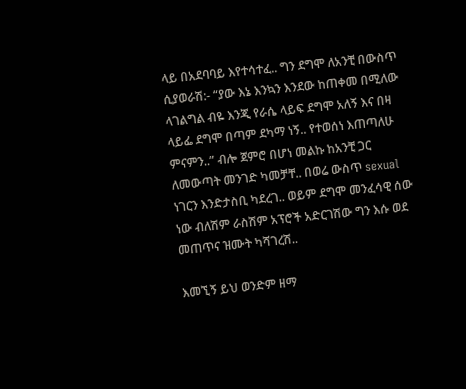ላይ በአደባባይ እየተሳተፈ.. ግን ደግሞ ለአንቺ በውስጥ ሲያወራሽ:- “ያው እኔ እንኳን እንደው ከጠቀመ በሚለው ላገልግል ብዬ እንጂ የራሴ ላይፍ ደግሞ አለኝ እና በዛ ላይፌ ደግሞ በጣም ደካማ ነኝ.. የተወሰነ እጠጣለሁ ምናምን..” ብሎ ጀምሮ በሆነ መልኩ ከአንቺ ጋር ለመውጣት መንገድ ካመቻቸ.. በወሬ ውስጥ sexual ነገርን እንድታስቢ ካደረገ.. ወይም ደግሞ መንፈሳዊ ሰው ነው ብለሽም ራስሽም አፕሮች አድርገሽው ግን እሱ ወደ መጠጥና ዝሙት ካሻገረሽ..

እመኚኝ ይህ ወንድም ዘማ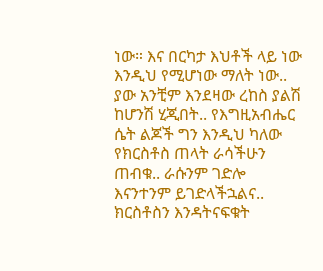ነው። እና በርካታ እህቶች ላይ ነው እንዲህ የሚሆነው ማለት ነው.. ያው አንቺም እንደዛው ረከስ ያልሽ ከሆንሽ ሂጂበት.. የእግዚአብሔር ሴት ልጆች ግን እንዲህ ካለው የክርስቶስ ጠላት ራሳችሁን ጠብቁ.. ራሱንም ገድሎ እናንተንም ይገድላችኋልና.. ክርስቶስን እንዳትናፍቁት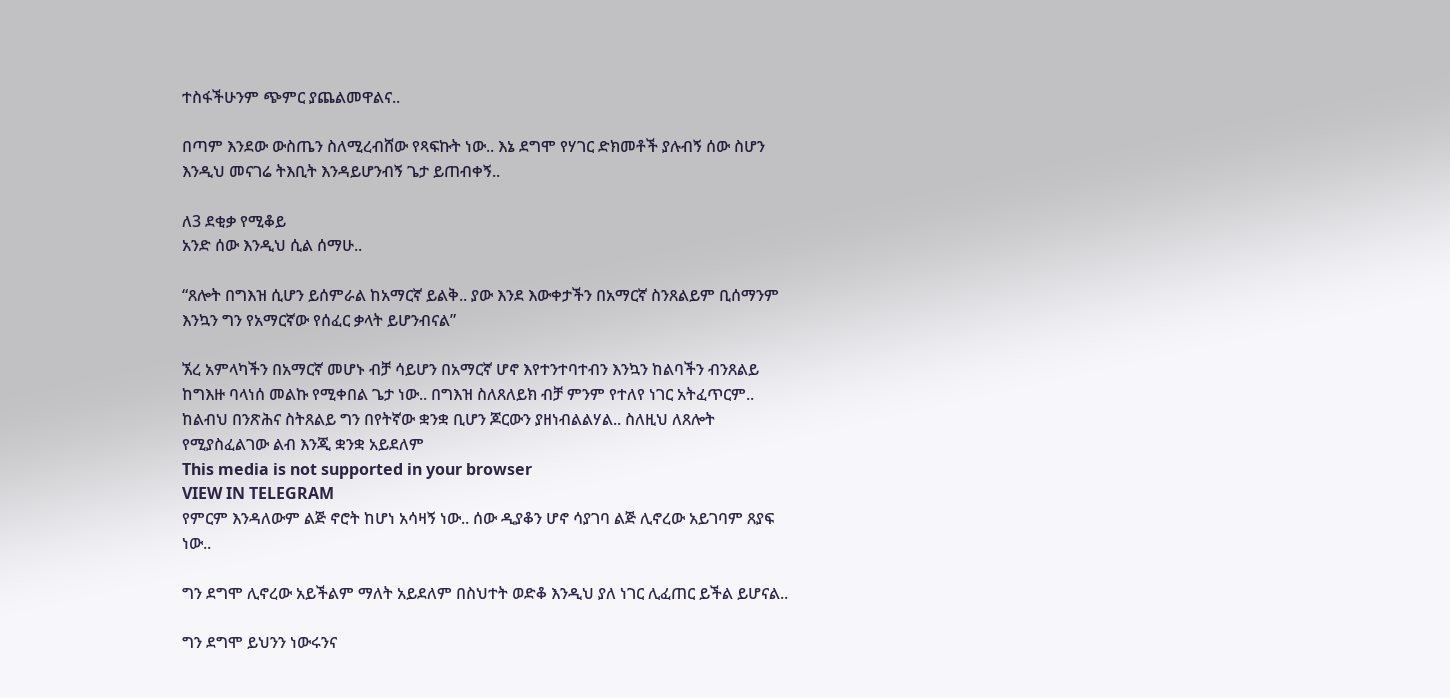ተስፋችሁንም ጭምር ያጨልመዋልና..

በጣም እንደው ውስጤን ስለሚረብሸው የጻፍኩት ነው.. እኔ ደግሞ የሃገር ድክመቶች ያሉብኝ ሰው ስሆን እንዲህ መናገሬ ትእቢት እንዳይሆንብኝ ጌታ ይጠብቀኝ..

ለ3 ደቂቃ የሚቆይ
አንድ ሰው እንዲህ ሲል ሰማሁ..

“ጸሎት በግእዝ ሲሆን ይሰምራል ከአማርኛ ይልቅ.. ያው እንደ እውቀታችን በአማርኛ ስንጸልይም ቢሰማንም እንኳን ግን የአማርኛው የሰፈር ቃላት ይሆንብናል”

ኧረ አምላካችን በአማርኛ መሆኑ ብቻ ሳይሆን በአማርኛ ሆኖ እየተንተባተብን እንኳን ከልባችን ብንጸልይ ከግእዙ ባላነሰ መልኩ የሚቀበል ጌታ ነው.. በግእዝ ስለጸለይክ ብቻ ምንም የተለየ ነገር አትፈጥርም.. ከልብህ በንጽሕና ስትጸልይ ግን በየትኛው ቋንቋ ቢሆን ጆርውን ያዘነብልልሃል.. ስለዚህ ለጸሎት የሚያስፈልገው ልብ እንጂ ቋንቋ አይደለም
This media is not supported in your browser
VIEW IN TELEGRAM
የምርም እንዳለውም ልጅ ኖሮት ከሆነ አሳዛኝ ነው.. ሰው ዲያቆን ሆኖ ሳያገባ ልጅ ሊኖረው አይገባም ጸያፍ ነው..

ግን ደግሞ ሊኖረው አይችልም ማለት አይደለም በስህተት ወድቆ እንዲህ ያለ ነገር ሊፈጠር ይችል ይሆናል..

ግን ደግሞ ይህንን ነውሩንና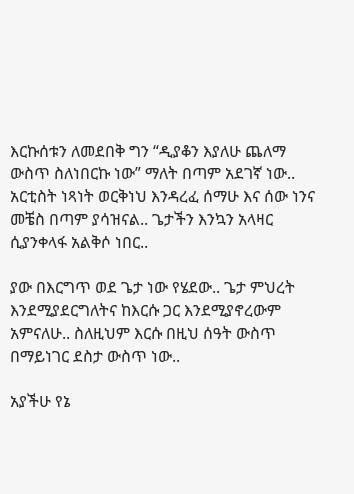እርኩሰቱን ለመደበቅ ግን “ዲያቆን እያለሁ ጨለማ ውስጥ ስለነበርኩ ነው” ማለት በጣም አደገኛ ነው..
አርቲስት ነጻነት ወርቅነህ እንዳረፈ ሰማሁ እና ሰው ነንና መቼስ በጣም ያሳዝናል.. ጌታችን እንኳን አላዛር ሲያንቀላፋ አልቅሶ ነበር..

ያው በእርግጥ ወደ ጌታ ነው የሄደው.. ጌታ ምህረት እንደሚያደርግለትና ከእርሱ ጋር እንደሚያኖረውም አምናለሁ.. ስለዚህም እርሱ በዚህ ሰዓት ውስጥ በማይነገር ደስታ ውስጥ ነው..

አያችሁ የኔ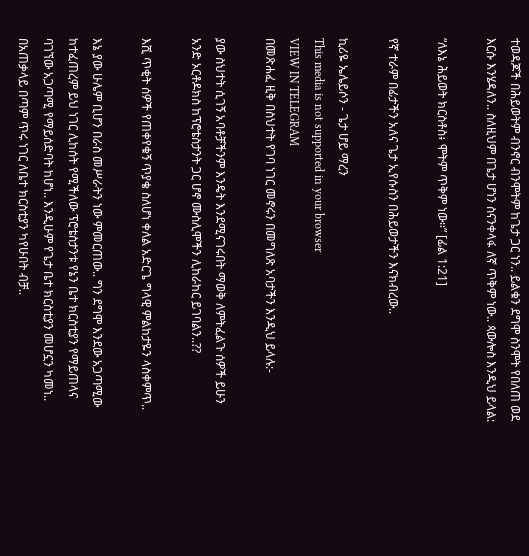ተወዳጆች በሕይወትም ብንኖር ብንሞትም ከጌታ ጋር ነን.. ይልቁን ደግሞ ስንሞት የበለጠ ወደ እርሱ እንሄዳለን.. ስለዚህም በጌታ ሆነን ስናንቀላፋ ለኛ ጥቅም ነው.. ጳውሎስ እንዲህ ይላል:

“ለእኔ ሕይወት ክርስቶስ፥ ሞትም ጥቅም ነው።” [ፊል 1:21]

የኛ ተራም በፊታችን አለና ጌታ ኢየሱስን በሕይወታችን እናክብረው..

ኪሪዬ ኤሌይሶን - ጌታ ሆይ ማረን
This media is not supported in your browser
VIEW IN TELEGRAM
በመጽሐፈ ዚቅ በስህተት የገባ ነገር መኖሩን በመግለጽ አባታችን እንዲህ ይላሉ:-

ያው ስህተት ሲገኝ አባቶቻችንም እንዴት እንደሚናገሩበት ማወቅ ለምትፈልጉ ሰዎች ይሁን
አንድ ኦርቶዶክስ ከፕሮቴስታንት ጋር ሆኖ ሙስሊሞችን ሊከራከር ይገባልን..??

እሺ ጥቂት ሰዎች የጠቀየቁኝ ጥያቄ ስለሆነ ቀለል አድርጌ ግላዊ ምልከታዬን ላስቀምጥ..

እኔ ያው ሁሌም ቢሆን በራስ መሥራትን ነው ምመርጠው.. ግን ደግሞ እንደው አጋጣሚው ከተፈጠረም ይህ ነገር ሊከሰት የሚችለው ፕሮቴስታንቱ የኔን ቤተ ክርስቲያን የማይጠላና ባገኘው አጋጣሚ የማይሰድባት ከሆነ.. እንዲሁም የጌታ ቤተ ክርስቲያን መሆኗን ካመነ.. በአጠቃላይ በጣም ጥሩ ነገር ለቤተ ክርስቲያን ካየሁበት ብቻ..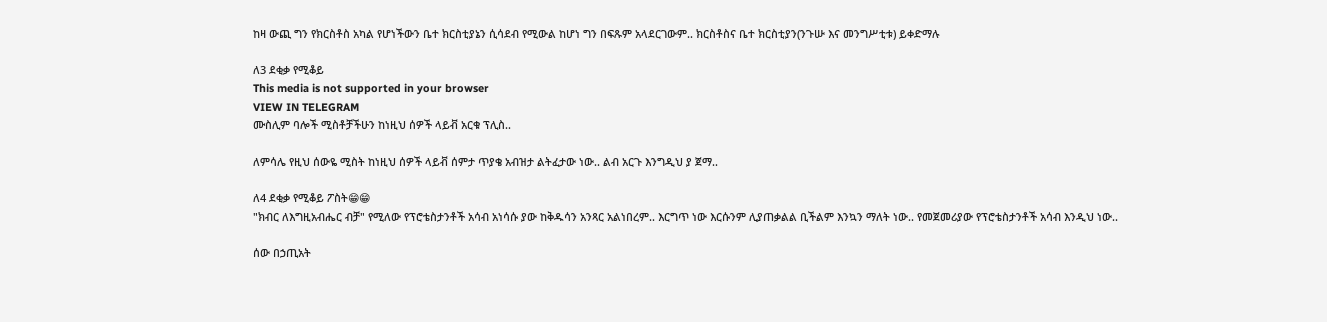ከዛ ውጪ ግን የክርስቶስ አካል የሆነችውን ቤተ ክርስቲያኔን ሲሳደብ የሚውል ከሆነ ግን በፍጹም አላደርገውም.. ክርስቶስና ቤተ ክርስቲያን(ንጉሡ እና መንግሥቲቱ) ይቀድማሉ

ለ3 ደቂቃ የሚቆይ
This media is not supported in your browser
VIEW IN TELEGRAM
ሙስሊም ባሎች ሚስቶቻችሁን ከነዚህ ሰዎች ላይቭ አርቁ ፕሊስ..

ለምሳሌ የዚህ ሰውዬ ሚስት ከነዚህ ሰዎች ላይቭ ሰምታ ጥያቄ አብዝታ ልትፈታው ነው.. ልብ አርጉ እንግዲህ ያ ጀማ..

ለ4 ደቂቃ የሚቆይ ፖስት😁😁
"ክብር ለእግዚአብሔር ብቻ" የሚለው የፕሮቴስታንቶች አሳብ አነሳሱ ያው ከቅዱሳን አንጻር አልነበረም.. እርግጥ ነው እርሱንም ሊያጠቃልል ቢችልም እንኳን ማለት ነው.. የመጀመሪያው የፕሮቴስታንቶች አሳብ እንዲህ ነው..

ሰው በኃጢአት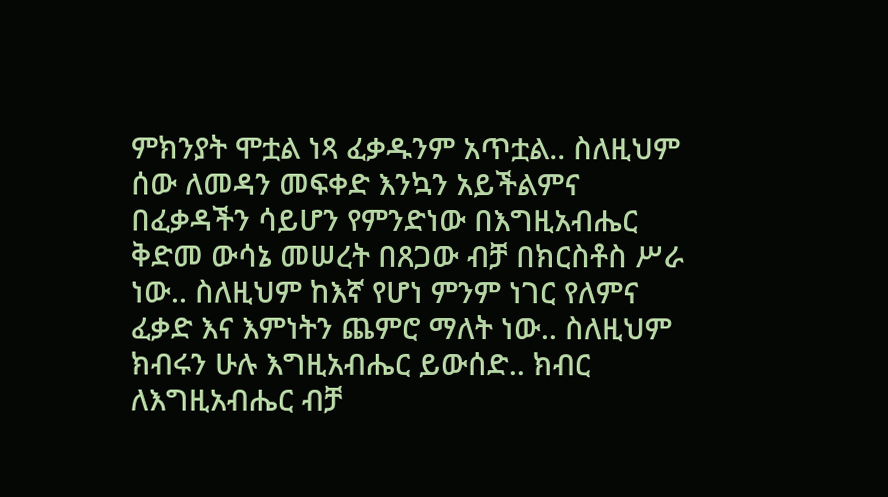ምክንያት ሞቷል ነጻ ፈቃዱንም አጥቷል.. ስለዚህም ሰው ለመዳን መፍቀድ እንኳን አይችልምና በፈቃዳችን ሳይሆን የምንድነው በእግዚአብሔር ቅድመ ውሳኔ መሠረት በጸጋው ብቻ በክርስቶስ ሥራ ነው.. ስለዚህም ከእኛ የሆነ ምንም ነገር የለምና ፈቃድ እና እምነትን ጨምሮ ማለት ነው.. ስለዚህም ክብሩን ሁሉ እግዚአብሔር ይውሰድ.. ክብር ለእግዚአብሔር ብቻ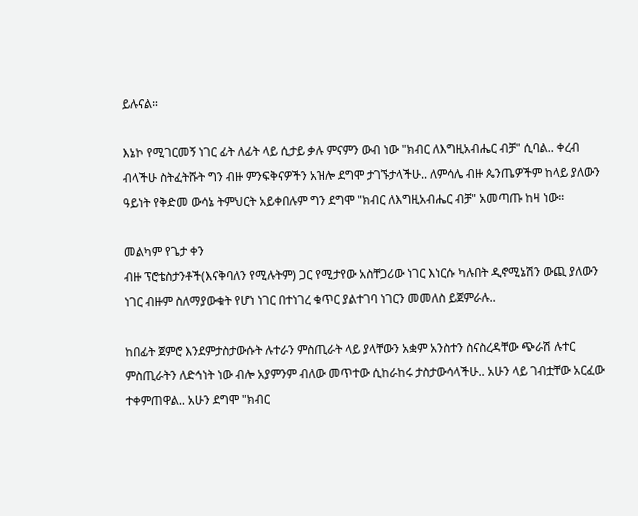ይሉናል።

እኔኮ የሚገርመኝ ነገር ፊት ለፊት ላይ ሲታይ ቃሉ ምናምን ውብ ነው "ክብር ለእግዚአብሔር ብቻ" ሲባል.. ቀረብ ብላችሁ ስትፈትሹት ግን ብዙ ምንፍቅናዎችን አዝሎ ደግሞ ታገኙታላችሁ.. ለምሳሌ ብዙ ጴንጤዎችም ከላይ ያለውን ዓይነት የቅድመ ውሳኔ ትምህርት አይቀበሉም ግን ደግሞ "ክብር ለእግዚአብሔር ብቻ" አመጣጡ ከዛ ነው።

መልካም የጌታ ቀን
ብዙ ፕሮቴስታንቶች(እናቅባለን የሚሉትም) ጋር የሚታየው አስቸጋሪው ነገር እነርሱ ካሉበት ዲኖሚኔሽን ውጪ ያለውን ነገር ብዙም ስለማያውቁት የሆነ ነገር በተነገረ ቁጥር ያልተገባ ነገርን መመለስ ይጀምራሉ..

ከበፊት ጀምሮ እንደምታስታውሱት ሉተራን ምስጢራት ላይ ያላቸውን አቋም አንስተን ስናስረዳቸው ጭራሽ ሉተር ምስጢራትን ለድኅነት ነው ብሎ አያምንም ብለው መጥተው ሲከራከሩ ታስታውሳላችሁ.. አሁን ላይ ገብቷቸው አርፈው ተቀምጠዋል.. አሁን ደግሞ "ክብር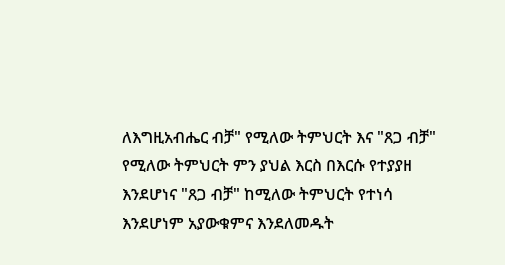ለእግዚአብሔር ብቻ" የሚለው ትምህርት እና "ጸጋ ብቻ" የሚለው ትምህርት ምን ያህል እርስ በእርሱ የተያያዘ እንደሆነና "ጸጋ ብቻ" ከሚለው ትምህርት የተነሳ እንደሆነም አያውቁምና እንደለመዱት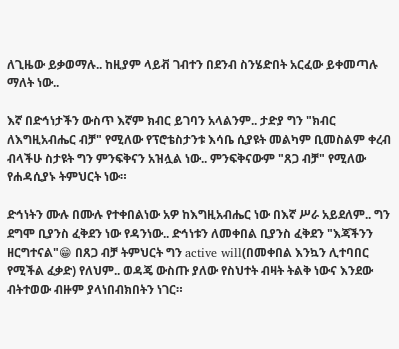ለጊዜው ይቃወማሉ.. ከዚያም ላይቭ ገብተን በደንብ ስንሄድበት አርፈው ይቀመጣሉ ማለት ነው..

እኛ በድኅነታችን ውስጥ እኛም ክብር ይገባን አላልንም.. ታድያ ግን "ክብር ለእግዚአብሔር ብቻ" የሚለው የፕሮቴስታንቱ እሳቤ ሲያዩት መልካም ቢመስልም ቀረብ ብላችሁ ስታዩት ግን ምንፍቅናን አዝሏል ነው.. ምንፍቅናውም "ጸጋ ብቻ" የሚለው የሐዳሲያኑ ትምህርት ነው።

ድኅነትን ሙሉ በሙሉ የተቀበልነው አዎ ከእግዚአብሔር ነው በእኛ ሥራ አይደለም.. ግን ደግሞ ቢያንስ ፈቅደን ነው የዳንነው.. ድኅነቱን ለመቀበል ቢያንስ ፈቅደን "እጃችንን ዘርግተናል"😁 በጸጋ ብቻ ትምህርት ግን active will(በመቀበል እንኳን ሊተባበር የሚችል ፈቃድ) የለህም.. ወዳጄ ውስጡ ያለው የስህተት ብዛት ትልቅ ነውና እንደው ብትተወው ብዙም ያላነበብክበትን ነገር።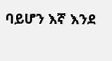ባይሆን እኛ እንደ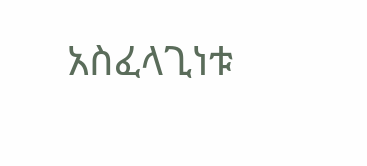አስፈላጊነቱ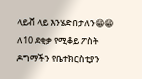ላይቭ ላይ እንሄድበታለን😁😁 ለ10 ደቂቃ የሚቆይ ፖስት
ዶግማችን የቤተክርስቲያን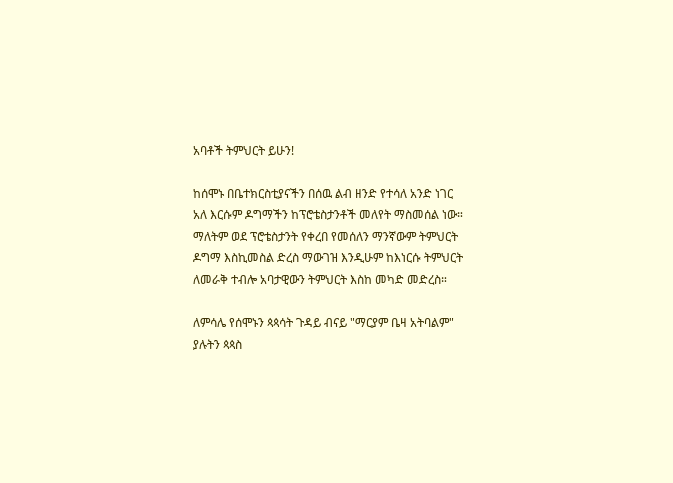አባቶች ትምህርት ይሁን!

ከሰሞኑ በቤተክርስቲያናችን በሰዉ ልብ ዘንድ የተሳለ አንድ ነገር አለ እርሱም ዶግማችን ከፕሮቴስታንቶች መለየት ማስመሰል ነው። ማለትም ወደ ፕሮቴስታንት የቀረበ የመሰለን ማንኛውም ትምህርት ዶግማ እስኪመስል ድረስ ማውገዝ እንዲሁም ከእነርሱ ትምህርት ለመራቅ ተብሎ አባታዊውን ትምህርት እስከ መካድ መድረስ።

ለምሳሌ የሰሞኑን ጳጳሳት ጉዳይ ብናይ "ማርያም ቤዛ አትባልም" ያሉትን ጳጳስ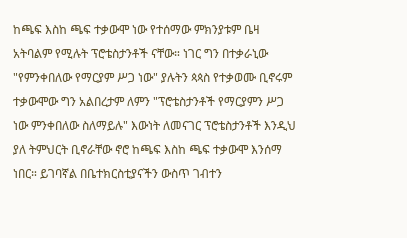ከጫፍ እስከ ጫፍ ተቃውሞ ነው የተሰማው ምክንያቱም ቤዛ አትባልም የሚሉት ፕሮቴስታንቶች ናቸው። ነገር ግን በተቃራኒው "የምንቀበለው የማርያም ሥጋ ነው" ያሉትን ጳጳስ የተቃወሙ ቢኖሩም ተቃውሞው ግን አልበረታም ለምን "ፕሮቴስታንቶች የማርያምን ሥጋ ነው ምንቀበለው ስለማይሉ" እውነት ለመናገር ፕሮቴስታንቶች እንዲህ ያለ ትምህርት ቢኖራቸው ኖሮ ከጫፍ እስከ ጫፍ ተቃውሞ እንሰማ ነበር። ይገባኛል በቤተክርስቲያናችን ውስጥ ገብተን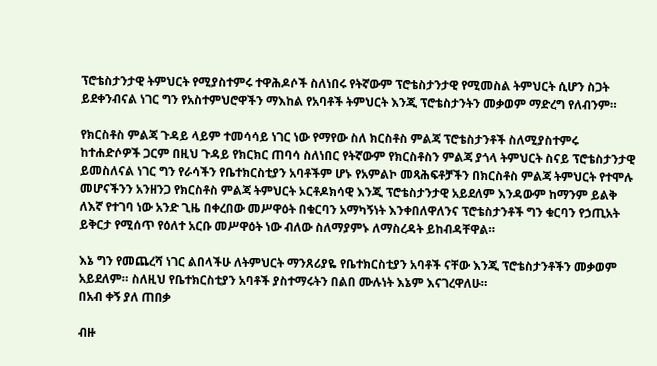ፕሮቴስታንታዊ ትምህርት የሚያስተምሩ ተዋሕዶሶች ስለነበሩ የትኛውም ፕሮቴስታንታዊ የሚመስል ትምህርት ሲሆን ስጋት ይደቀንብናል ነገር ግን የአስተምህሮዋችን ማእከል የአባቶች ትምህርት እንጂ ፕሮቴስታንትን መቃወም ማድረግ የለብንም።

የክርስቶስ ምልጃ ጉዳይ ላይም ተመሳሳይ ነገር ነው የማየው ስለ ክርስቶስ ምልጃ ፕሮቴስታንቶች ስለሚያስተምሩ ከተሐድሶዎች ጋርም በዚህ ጉዳይ የክርክር ጠባሳ ስለነበር የትኛውም የክርስቶስን ምልጃ ያጎላ ትምህርት ስናይ ፕሮቴስታንታዊ ይመስለናል ነገር ግን የራሳችን የቤተክርስቲያን አባቶችም ሆኑ የአምልኮ መጻሕፍቶቻችን በክርስቶስ ምልጃ ትምህርት የተሞሉ መሆናችንን አንዘንጋ የክርስቶስ ምልጃ ትምህርት ኦርቶዶክሳዊ እንጂ ፕሮቴስታንታዊ አይደለም እንዳውም ከማንም ይልቅ ለእኛ የተገባ ነው አንድ ጊዜ በቀረበው መሥዋዕት በቁርባን አማካኝነት እንቀበለዋለንና ፕሮቴስታንቶች ግን ቁርባን የኃጢአት ይቅርታ የሚሰጥ የዕለተ አርቡ መሥዋዕት ነው ብለው ስለማያምኑ ለማስረዳት ይከብዳቸዋል።

እኔ ግን የመጨረሻ ነገር ልበላችሁ ለትምህርት ማንጸሪያዬ የቤተክርስቲያን አባቶች ናቸው እንጂ ፕሮቴስታንቶችን መቃወም አይደለም። ስለዚህ የቤተክርስቲያን አባቶች ያስተማሩትን በልበ ሙሉነት እኔም እናገረዋለሁ።
በአብ ቀኝ ያለ ጠበቃ

ብዙ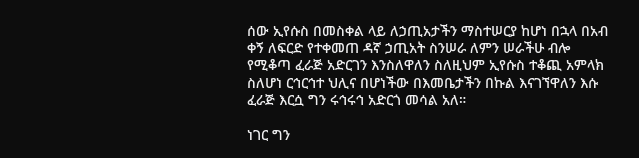ሰው ኢየሱስ በመስቀል ላይ ለኃጢአታችን ማስተሠርያ ከሆነ በኋላ በአብ ቀኝ ለፍርድ የተቀመጠ ዳኛ ኃጢአት ስንሠራ ለምን ሠራችሁ ብሎ የሚቆጣ ፈራጅ አድርገን እንስለዋለን ስለዚህም ኢየሱስ ተቆጪ አምላክ ስለሆነ ርኅርኅተ ህሊና በሆነችው በእመቤታችን በኩል እናገኘዋለን እሱ ፈራጅ እርሷ ግን ሩኅሩኅ አድርጎ መሳል አለ።

ነገር ግን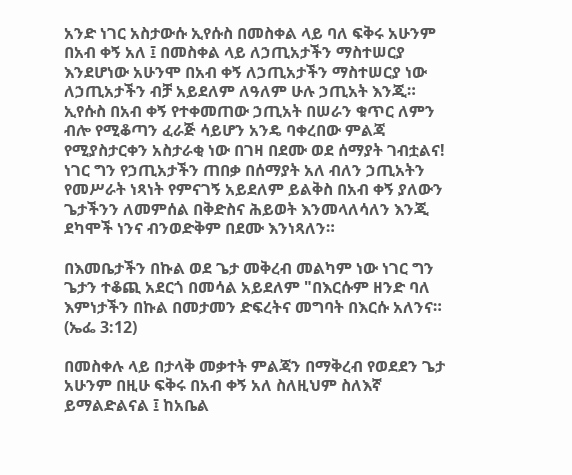አንድ ነገር አስታውሱ ኢየሱስ በመስቀል ላይ ባለ ፍቅሩ አሁንም በአብ ቀኝ አለ ፤ በመስቀል ላይ ለኃጢአታችን ማስተሠርያ እንደሆነው አሁንሞ በአብ ቀኝ ለኃጢአታችን ማስተሠርያ ነው ለኃጢአታችን ብቻ አይደለም ለዓለም ሁሉ ኃጢአት እንጂ። ኢየሱስ በአብ ቀኝ የተቀመጠው ኃጢአት በሠራን ቁጥር ለምን ብሎ የሚቆጣን ፈራጅ ሳይሆን አንዴ ባቀረበው ምልጃ የሚያስታርቀን አስታራቂ ነው በገዛ በደሙ ወደ ሰማያት ገብቷልና! ነገር ግን የኃጢአታችን ጠበቃ በሰማያት አለ ብለን ኃጢአትን የመሥራት ነጻነት የምናገኝ አይደለም ይልቅስ በአብ ቀኝ ያለውን ጌታችንን ለመምሰል በቅድስና ሕይወት እንመላለሳለን እንጂ ደካሞች ነንና ብንወድቅም በደሙ እንነጻለን።

በእመቤታችን በኩል ወደ ጌታ መቅረብ መልካም ነው ነገር ግን ጌታን ተቆጪ አደርጎ በመሳል አይደለም "በእርሱም ዘንድ ባለ እምነታችን በኩል በመታመን ድፍረትና መግባት በእርሱ አለንና። (ኤፌ 3:12)

በመስቀሉ ላይ በታላቅ መቃተት ምልጃን በማቅረብ የወደደን ጌታ አሁንም በዚሁ ፍቅሩ በአብ ቀኝ አለ ስለዚህም ስለእኛ ይማልድልናል ፤ ከአቤል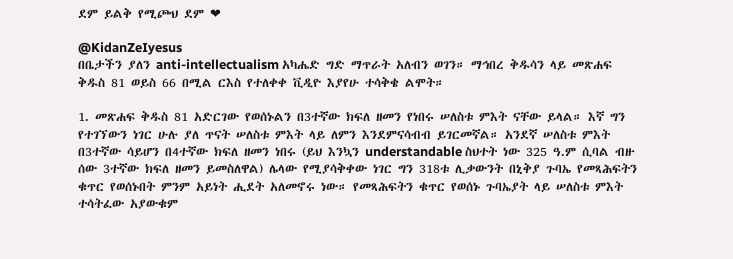ደም ይልቅ የሚጮህ ደም ❤

@KidanZeIyesus
በቤታችን ያለን anti-intellectualism አካሔድ ግድ ማጥራት አለብን ወገን። ማኅበረ ቅዱሳን ላይ መጽሐፍ ቅዱስ 81 ወይስ 66 በሚል ርእስ የተለቀቀ ቪዲዮ እያየሁ ተሳቅቄ ልሞት።

1. መጽሐፍ ቅዱስ 81 አድርገው የወሰኑልን በ3ተኛው ክፍለ ዘመን የነበሩ ሠለስቱ ምእት ናቸው ይላል። እኛ ግን የተገኘውን ነገር ሁሉ ያለ ጥናት ሠለስቱ ምእት ላይ ለምን እንደምናሳብብ ይገርመኛል። አንደኛ ሠለስቱ ምእት በ3ተኛው ሳይሆን በ4ተኛው ክፍለ ዘመን ነበሩ (ይህ እንኳን understandable ስህተት ነው 325 ዓ.ም ሲባል ብዙ ሰው 3ተኛው ክፍለ ዘመን ይመስለዋል) ሌላው የሚያሳቅቀው ነገር ግን 318ቱ ሊቃውንት በኒቅያ ጉባኤ የመጻሕፍትን ቁጥር የወሰኑበት ምንም አይነት ሒደት አለመኖሩ ነው። የመጻሕፍትን ቁጥር የወሰኑ ጉባኤያት ላይ ሠለስቱ ምእት ተሳትፈው አያውቁም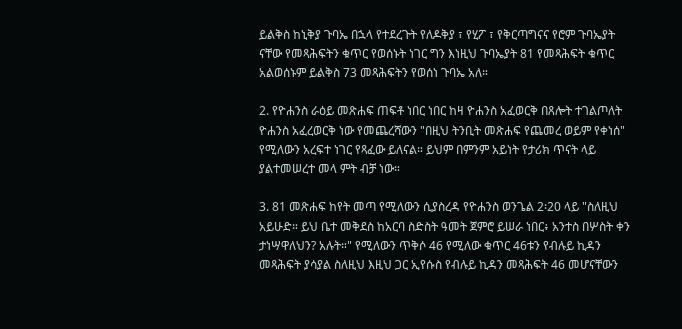ይልቅስ ከኒቅያ ጉባኤ በኋላ የተደረጉት የለዶቅያ ፣ የሂፖ ፣ የቅርጣግናና የሮም ጉባኤያት ናቸው የመጻሕፍትን ቁጥር የወሰኑት ነገር ግን እነዚህ ጉባኤያት 81 የመጻሕፍት ቁጥር አልወሰኑም ይልቅስ 73 መጻሕፍትን የወሰነ ጉባኤ አለ።

2. የዮሐንስ ራዕይ መጽሐፍ ጠፍቶ ነበር ነበር ከዛ ዮሐንስ አፈወርቅ በጸሎት ተገልጦለት ዮሐንስ አፈረወርቅ ነው የመጨረሻውን "በዚህ ትንቢት መጽሐፍ የጨመረ ወይም የቀነሰ" የሚለውን አረፍተ ነገር የጻፈው ይለናል። ይህም በምንም አይነት የታሪክ ጥናት ላይ ያልተመሠረተ መላ ምት ብቻ ነው።

3. 81 መጽሐፍ ከየት መጣ የሚለውን ሲያስረዳ የዮሐንስ ወንጌል 2፡20 ላይ "ስለዚህ አይሁድ። ይህ ቤተ መቅደስ ከአርባ ስድስት ዓመት ጀምሮ ይሠራ ነበር፥ አንተስ በሦስት ቀን ታነሣዋለህን? አሉት።" የሚለውን ጥቅሶ 46 የሚለው ቁጥር 46ቱን የብሉይ ኪዳን መጻሕፍት ያሳያል ስለዚህ እዚህ ጋር ኢየሱስ የብሉይ ኪዳን መጻሕፍት 46 መሆናቸውን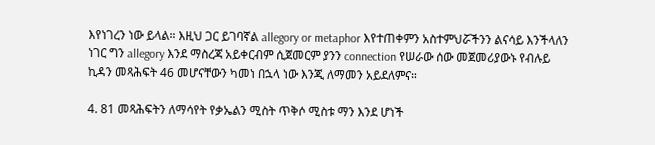እየነገረን ነው ይላል። እዚህ ጋር ይገባኛል allegory or metaphor እየተጠቀምን አስተምህሯችንን ልናሳይ እንችላለን ነገር ግን allegory እንደ ማስረጃ አይቀርብም ሲጀመርም ያንን connection የሠራው ሰው መጀመሪያውኑ የብሉይ ኪዳን መጻሕፍት 46 መሆናቸውን ካመነ በኋላ ነው እንጂ ለማመን አይደለምና።

4. 81 መጻሕፍትን ለማሳየት የቃኤልን ሚስት ጥቅሶ ሚስቱ ማን እንደ ሆነች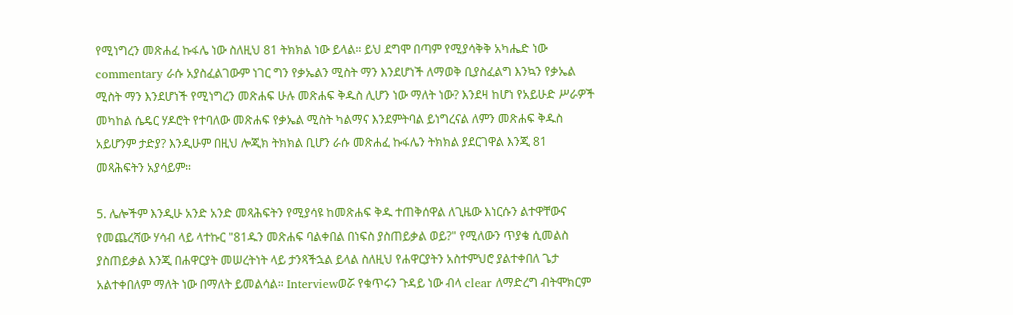የሚነግረን መጽሐፈ ኩፋሌ ነው ስለዚህ 81 ትክክል ነው ይላል። ይህ ደግሞ በጣም የሚያሳቅቅ አካሔድ ነው commentary ራሱ አያስፈልገውም ነገር ግን የቃኤልን ሚስት ማን እንደሆነች ለማወቅ ቢያስፈልግ እንኳን የቃኤል ሚስት ማን እንደሆነች የሚነግረን መጽሐፍ ሁሉ መጽሐፍ ቅዱስ ሊሆን ነው ማለት ነው? እንደዛ ከሆነ የአይሁድ ሥራዎች መካከል ሴዴር ሃዶሮት የተባለው መጽሐፍ የቃኤል ሚስት ካልማና እንደምትባል ይነግረናል ለምን መጽሐፍ ቅዱስ አይሆንም ታድያ? እንዲሁም በዚህ ሎጂክ ትክክል ቢሆን ራሱ መጽሐፈ ኩፋሌን ትክክል ያደርገዋል እንጂ 81 መጻሕፍትን አያሳይም።

5. ሌሎችም እንዲሁ አንድ አንድ መጻሕፍትን የሚያሳዩ ከመጽሐፍ ቅዱ ተጠቅሰዋል ለጊዜው እነርሱን ልተዋቸውና የመጨረሻው ሃሳብ ላይ ላተኩር "81ዱን መጽሐፍ ባልቀበል በነፍስ ያስጠይቃል ወይ?" የሚለውን ጥያቄ ሲመልስ ያስጠይቃል እንጂ በሐዋርያት መሠረትነት ላይ ታንጻችኋል ይላል ስለዚህ የሐዋርያትን አስተምህሮ ያልተቀበለ ጌታ አልተቀበለም ማለት ነው በማለት ይመልሳል። Interviewወሯ የቁጥሩን ጉዳይ ነው ብላ clear ለማድረግ ብትሞክርም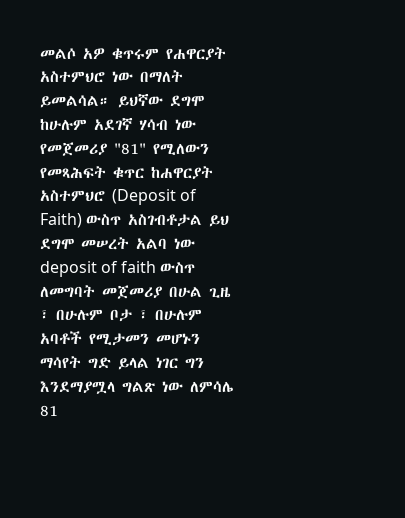መልሶ አዎ ቁጥሩም የሐዋርያት አስተምህሮ ነው በማለት ይመልሳል። ይህኛው ደግሞ ከሁሉም አደገኛ ሃሳብ ነው የመጀመሪያ "81" የሚለውን የመጻሕፍት ቁጥር ከሐዋርያት አስተምህሮ (Deposit of Faith) ውስጥ አስገብቶታል ይህ ደግሞ መሠረት አልባ ነው deposit of faith ውስጥ ለመግባት መጀመሪያ በሁል ጊዜ ፣ በሁሉም ቦታ ፣ በሁሉም አባቶች የሚታመን መሆኑን ማሳየት ግድ ይላል ነገር ግን እንደማያሟላ ግልጽ ነው ለምሳሌ 81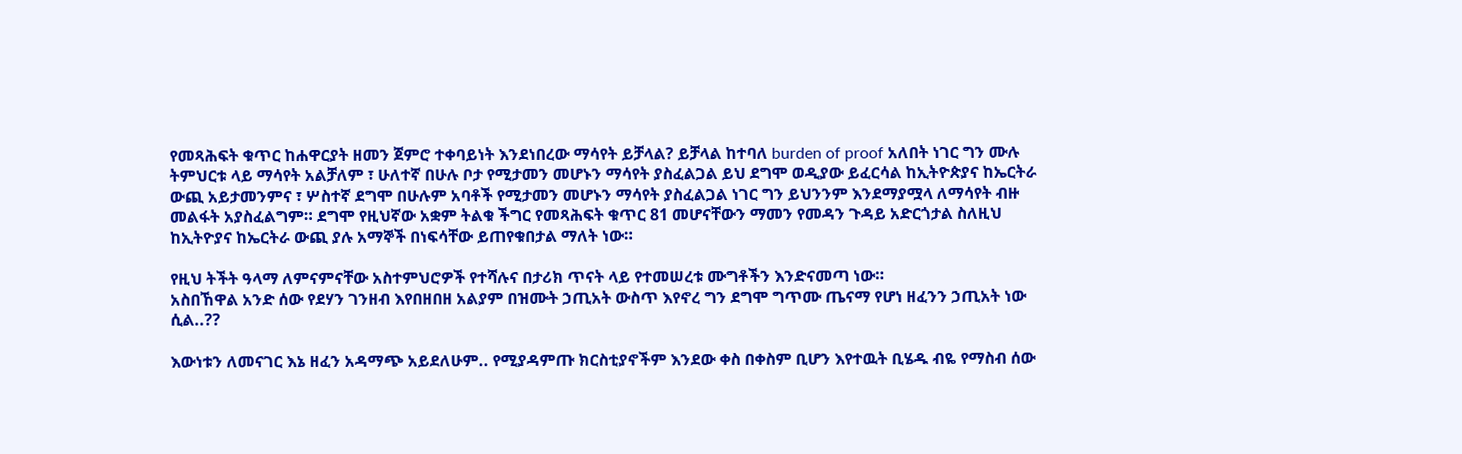የመጻሕፍት ቁጥር ከሐዋርያት ዘመን ጀምሮ ተቀባይነት እንደነበረው ማሳየት ይቻላል? ይቻላል ከተባለ burden of proof አለበት ነገር ግን ሙሉ ትምህርቱ ላይ ማሳየት አልቻለም ፣ ሁለተኛ በሁሉ ቦታ የሚታመን መሆኑን ማሳየት ያስፈልጋል ይህ ደግሞ ወዲያው ይፈርሳል ከኢትዮጵያና ከኤርትራ ውጪ አይታመንምና ፣ ሦስተኛ ደግሞ በሁሉም አባቶች የሚታመን መሆኑን ማሳየት ያስፈልጋል ነገር ግን ይህንንም እንደማያሟላ ለማሳየት ብዙ መልፋት አያስፈልግም። ደግሞ የዚህኛው አቋም ትልቁ ችግር የመጻሕፍት ቁጥር 81 መሆናቸውን ማመን የመዳን ጉዳይ አድርጎታል ስለዚህ ከኢትዮያና ከኤርትራ ውጪ ያሉ አማኞች በነፍሳቸው ይጠየቁበታል ማለት ነው።

የዚህ ትችት ዓላማ ለምናምናቸው አስተምህሮዎች የተሻሉና በታሪክ ጥናት ላይ የተመሠረቱ ሙግቶችን እንድናመጣ ነው።
አስበኸዋል አንድ ሰው የደሃን ገንዘብ እየበዘበዘ አልያም በዝሙት ኃጢአት ውስጥ እየኖረ ግን ደግሞ ግጥሙ ጤናማ የሆነ ዘፈንን ኃጢአት ነው ሲል..??

እውነቱን ለመናገር እኔ ዘፈን አዳማጭ አይደለሁም.. የሚያዳምጡ ክርስቲያኖችም እንደው ቀስ በቀስም ቢሆን እየተዉት ቢሄዱ ብዬ የማስብ ሰው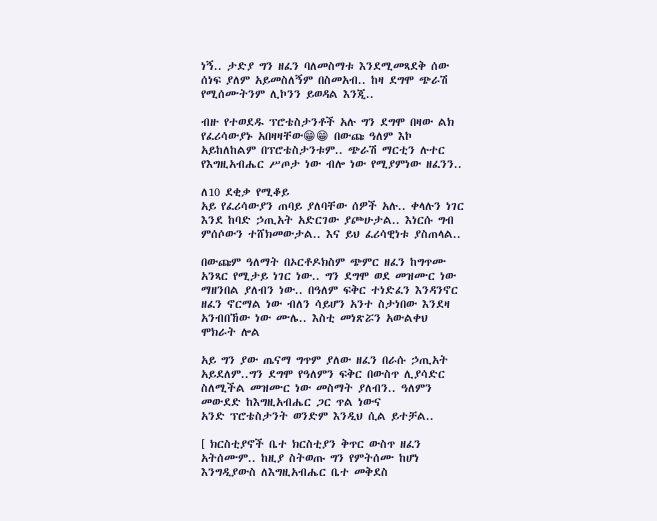ነኝ.. ታድያ ግን ዘፈን ባለመስማቱ እንደሚመጻደቅ ሰው ሰነፍ ያለም አይመስለኝም በስመአብ.. ከዛ ደግሞ ጭራሽ የሚሰሙትንም ሊኮንን ይወዳል እንጂ..

ብዙ የተወደዱ ፕሮቴስታንቶች አሉ ግን ደግሞ በዛው ልክ የፈሪሳውያኑ አበዛዛቸው😁😁 በውጩ ዓለም እኮ አይከለከልም በፕሮቴስታንቱም.. ጭራሽ ማርቲን ሉተር የእግዚአብሔር ሥጦታ ነው ብሎ ነው የሚያምነው ዘፈንን..

ለ10 ደቂቃ የሚቆይ
አይ የፈሪሳውያን ጠባይ ያለባቸው ሰዎች አሉ.. ቀላሉን ነገር እንደ ከባድ ኃጢአት አድርገው ያጮሁታል.. እነርሱ ግብ ምሰሶውን ተሸክመውታል.. እና ይህ ፈሪሳዊነቱ ያስጠላል..

በውጩም ዓለማት በኦርቶዶክስም ጭምር ዘፈን ከግጥሙ አንጻር የሚታይ ነገር ነው.. ግን ደግሞ ወደ መዝሙር ነው ማዘንበል ያለብን ነው.. በዓለም ፍቅር ተነድፈን እንዳንኖር
ዘፈን ኖርማል ነው ብለን ሳይሆን አንተ ስታነበው እንደዛ አንብበኸው ነው ሙሌ.. እስቲ መነጽሯን አውልቀህ ሞክራት ሎል

አይ ግን ያው ጤናማ ግጥም ያለው ዘፈን በራሱ ኃጢአት አይደለም..ግን ደግሞ የዓለምን ፍቅር በውስጥ ሊያሳድር ስለሚችል መዝሙር ነው መስማት ያለብን.. ዓለምን መውደድ ከእግዚአብሔር ጋር ጥል ነውና
አንድ ፕሮቴስታንት ወንድም እንዲህ ሲል ይተቻል..

[ ክርስቲያኖች ቤተ ክርስቲያን ቅጥር ውስጥ ዘፈን አትሰሙም.. ከዚያ ስትወጡ ግን የምትሰሙ ከሆነ እንግዲያውስ ለእግዚአብሔር ቤተ መቅደስ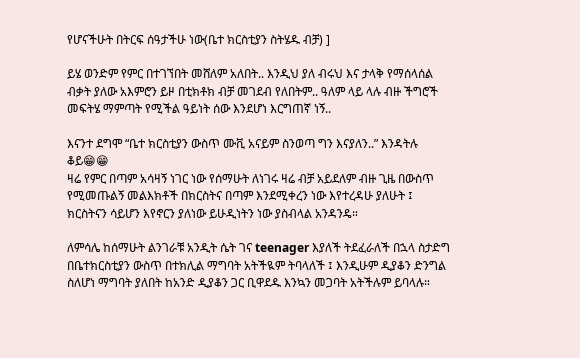የሆናችሁት በትርፍ ሰዓታችሁ ነው(ቤተ ክርስቲያን ስትሄዱ ብቻ) ]

ይሄ ወንድም የምር በተገኘበት መሸለም አለበት.. እንዲህ ያለ ብሩህ እና ታላቅ የማሰላሰል ብቃት ያለው አእምሮን ይዞ በቲክቶክ ብቻ መገደብ የለበትም.. ዓለም ላይ ላሉ ብዙ ችግሮች መፍትሄ ማምጣት የሚችል ዓይነት ሰው እንደሆነ እርግጠኛ ነኝ..

እናንተ ደግሞ “ቤተ ክርስቲያን ውስጥ ሙቪ አናይም ስንወጣ ግን እናያለን..” እንዳትሉ ቆይ😁😁
ዛሬ የምር በጣም አሳዛኝ ነገር ነው የሰማሁት ለነገሩ ዛሬ ብቻ አይደለም ብዙ ጊዜ በውስጥ የሚመጡልኝ መልእክቶች በክርስትና በጣም እንደሚቀረን ነው እየተረዳሁ ያለሁት ፤ ክርስትናን ሳይሆን እየኖርን ያለነው ይሁዲነትን ነው ያስብላል አንዳንዴ።

ለምሳሌ ከሰማሁት ልንገራቹ አንዲት ሴት ገና teenager እያለች ትደፈራለች በኋላ ስታድግ በቤተክርስቲያን ውስጥ በተክሊል ማግባት አትችዪም ትባላለች ፤ እንዲሁም ዲያቆን ድንግል ስለሆነ ማግባት ያለበት ከአንድ ዲያቆን ጋር ቢዋደዱ እንኳን መጋባት አትችሉም ይባላሉ።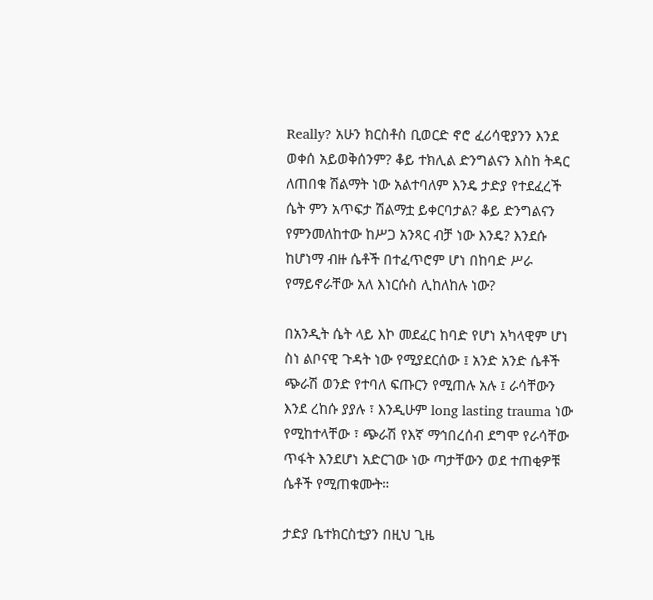Really? አሁን ክርስቶስ ቢወርድ ኖሮ ፈሪሳዊያንን እንደ ወቀሰ አይወቅሰንም? ቆይ ተክሊል ድንግልናን እስከ ትዳር ለጠበቁ ሽልማት ነው አልተባለም እንዴ ታድያ የተደፈረች ሴት ምን አጥፍታ ሽልማቷ ይቀርባታል? ቆይ ድንግልናን የምንመለከተው ከሥጋ አንጻር ብቻ ነው እንዴ? እንደሱ ከሆነማ ብዙ ሴቶች በተፈጥሮም ሆነ በከባድ ሥራ የማይኖራቸው አለ እነርሱስ ሊከለከሉ ነው?

በአንዲት ሴት ላይ እኮ መደፈር ከባድ የሆነ አካላዊም ሆነ ስነ ልቦናዊ ጉዳት ነው የሚያደርሰው ፤ አንድ አንድ ሴቶች ጭራሽ ወንድ የተባለ ፍጡርን የሚጠሉ አሉ ፤ ራሳቸውን እንደ ረከሱ ያያሉ ፣ እንዲሁም long lasting trauma ነው የሚከተላቸው ፣ ጭራሽ የእኛ ማኅበረሰብ ደግሞ የራሳቸው ጥፋት እንደሆነ አድርገው ነው ጣታቸውን ወደ ተጠቂዎቹ ሴቶች የሚጠቁሙት።

ታድያ ቤተክርስቲያን በዚህ ጊዜ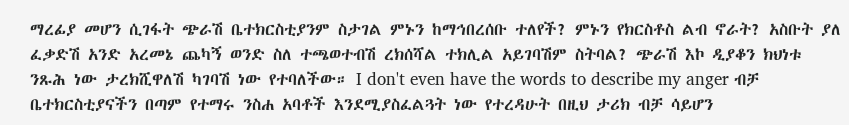ማረፊያ መሆን ሲገፋት ጭራሽ ቤተክርስቲያንም ስታገል ምኑን ከማኅበረሰቡ ተለየች? ምኑን የክርስቶስ ልብ ኖራት? አስቡት ያለ ፈቃድሽ አንድ አረመኔ ጨካኝ ወንድ ስለ ተጫወተብሽ ረክሰሻል ተክሊል አይገባሽም ስትባል? ጭራሽ እኮ ዲያቆን ክህነቱ ንጹሕ ነው ታረክሺዋለሽ ካገባሽ ነው የተባለችው። I don't even have the words to describe my anger ብቻ ቤተክርስቲያናችን በጣም የተማሩ ንስሐ አባቶች እንደሚያስፈልጓት ነው የተረዳሁት በዚህ ታሪክ ብቻ ሳይሆን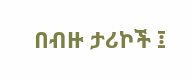በብዙ ታሪኮች ፤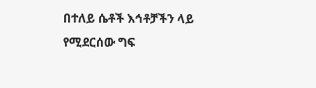በተለይ ሴቶች እኅቶቻችን ላይ የሚደርሰው ግፍ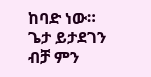ከባድ ነው። ጌታ ይታደገን ብቻ ምን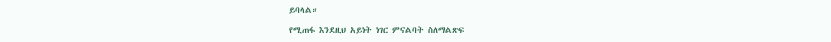ይባላል።

የሚጠፋ እንደዚህ አይነት ነገር ምናልባት ስለማልጽፍ